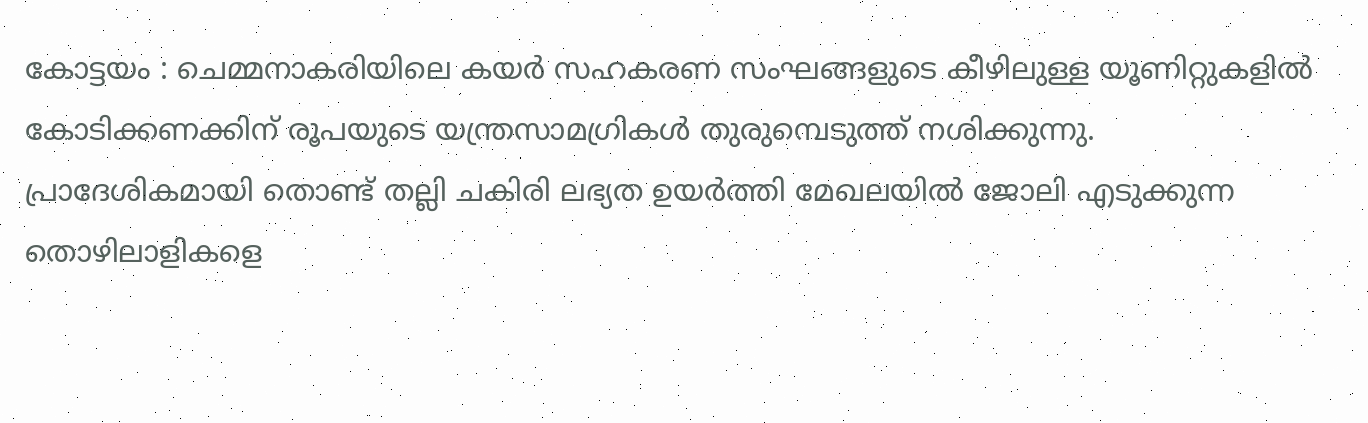കോട്ടയം : ചെമ്മനാകരിയിലെ കയർ സഹകരണ സംഘങ്ങളുടെ കീഴിലുള്ള യൂണിറ്റുകളിൽ കോടിക്കണക്കിന് രൂപയുടെ യന്ത്രസാമഗ്രികൾ തുരുമ്പെടുത്ത് നശിക്കുന്നു. പ്രാദേശികമായി തൊണ്ട് തല്ലി ചകിരി ലഭ്യത ഉയർത്തി മേഖലയിൽ ജോലി എടുക്കുന്ന തൊഴിലാളികളെ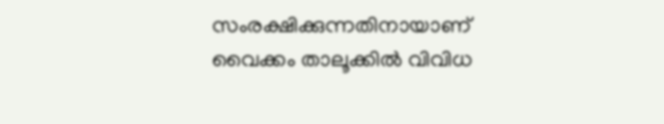സംരക്ഷിക്കുന്നതിനായാണ് വൈക്കം താലൂക്കിൽ വിവിധ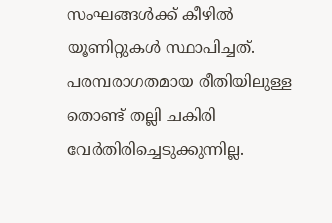സംഘങ്ങൾക്ക് കീഴിൽ യൂണിറ്റുകൾ സ്ഥാപിച്ചത്. പരമ്പരാഗതമായ രീതിയിലുള്ള തൊണ്ട് തല്ലി ചകിരി വേർതിരിച്ചെടുക്കുന്നില്ല.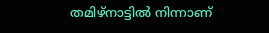തമിഴ്നാട്ടിൽ നിന്നാണ്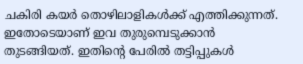ചകിരി കയർ തൊഴിലാളികൾക്ക് എത്തിക്കുന്നത്. ഇതോടെയാണ് ഇവ തുരുമ്പെടുക്കാൻ തുടങ്ങിയത്. ഇതിന്റെ പേരിൽ തട്ടിപ്പുകൾ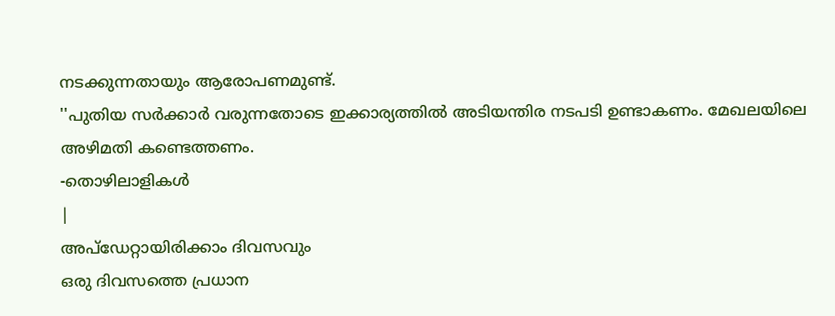നടക്കുന്നതായും ആരോപണമുണ്ട്.
''പുതിയ സർക്കാർ വരുന്നതോടെ ഇക്കാര്യത്തിൽ അടിയന്തിര നടപടി ഉണ്ടാകണം. മേഖലയിലെ അഴിമതി കണ്ടെത്തണം.
-തൊഴിലാളികൾ
|
അപ്ഡേറ്റായിരിക്കാം ദിവസവും
ഒരു ദിവസത്തെ പ്രധാന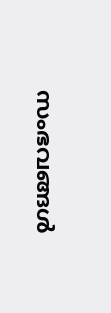സംഭവങ്ങൾ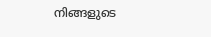നിങ്ങളുടെ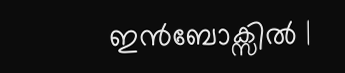ഇൻബോക്സിൽ |